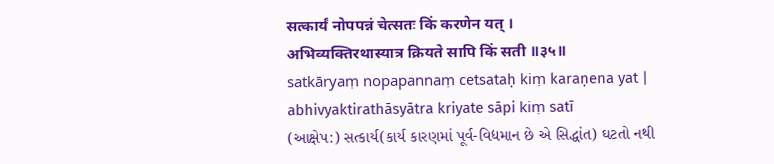सत्कार्यं नोपपन्नं चेत्सतः किं करणेन यत् ।
अभिव्यक्तिरथास्यात्र क्रियते सापि किं सती ॥३५॥
satkāryaṃ nopapannaṃ cetsataḥ kiṃ karaṇena yat |
abhivyaktirathāsyātra kriyate sāpi kiṃ satī
(આક્ષેપ:) સત્કાર્ય(કાર્ય કારણમાં પૂર્વ-વિદ્યમાન છે એ સિદ્ધાંત) ઘટતો નથી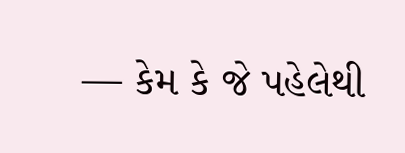— કેમ કે જે પહેલેથી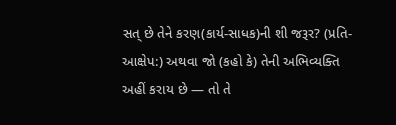સત્ છે તેને કરણ(કાર્ય-સાધક)ની શી જરૂર? (પ્રતિ-આક્ષેપ:) અથવા જો (કહો કે) તેની અભિવ્યક્તિ અહીં કરાય છે — તો તે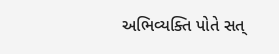અભિવ્યક્તિ પોતે સત્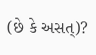(છે કે અસત્)?